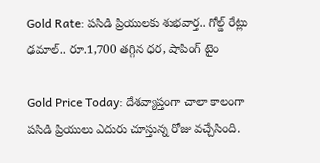Gold Rate: పసిడి ప్రియులకు శుభవార్త.. గోల్డ్ రేట్లు ఢమాల్.. రూ.1,700 తగ్గిన ధర, షాపింగ్ టైం

Gold Price Today: దేశవ్యాప్తంగా చాలా కాలంగా పసిడి ప్రియులు ఎదురు చూస్తున్న రోజు వచ్చేసింది.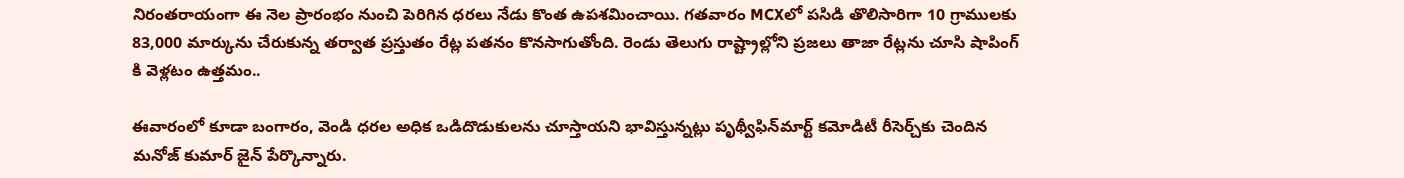నిరంతరాయంగా ఈ నెల ప్రారంభం నుంచి పెరిగిన ధరలు నేడు కొంత ఉపశమించాయి. గతవారం MCXలో పసిడి తొలిసారిగా 10 గ్రాములకు 83,000 మార్కును చేరుకున్న తర్వాత ప్రస్తుతం రేట్ల పతనం కొనసాగుతోంది. రెండు తెలుగు రాష్ట్రాల్లోని ప్రజలు తాజా రేట్లను చూసి షాపింగ్ కి వెళ్లటం ఉత్తమం..

ఈవారంలో కూడా బంగారం, వెండి ధరల అధిక ఒడిదొడుకులను చూస్తాయని భావిస్తున్నట్లు పృథ్వీఫిన్‌మార్ట్ కమోడిటీ రీసెర్చ్‌కు చెందిన మనోజ్ కుమార్ జైన్ పేర్కొన్నారు.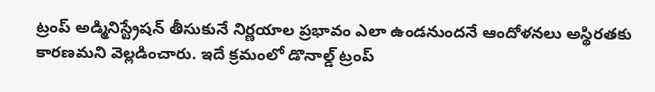ట్రంప్ అడ్మినిస్ట్రేషన్ తీసుకునే నిర్ణయాల ప్రభావం ఎలా ఉండనుందనే ఆందోళనలు అస్థిరతకు కారణమని వెల్లడించారు. ఇదే క్రమంలో డొనాల్డ్ ట్రంప్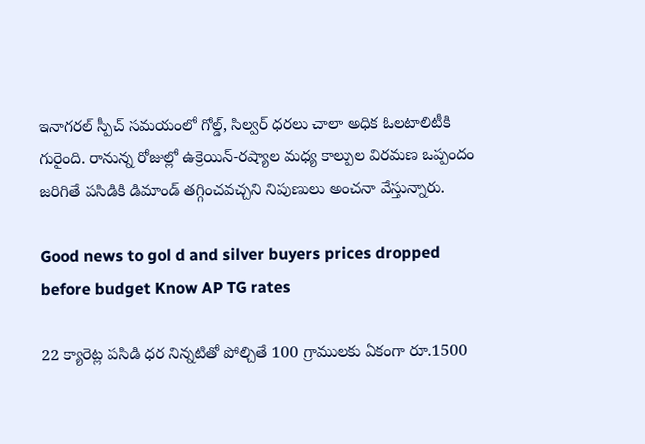ఇనాగరల్ స్పీచ్ సమయంలో గోల్డ్, సిల్వర్ ధరలు చాలా అధిక ఓలటాలిటీకి గురైంది. రానున్న రోజుల్లో ఉక్రెయిన్-రష్యాల మధ్య కాల్పుల విరమణ ఒప్పందం జరిగితే పసిడికి డిమాండ్ తగ్గించవచ్చని నిపుణులు అంచనా వేస్తున్నారు.

Good news to gol d and silver buyers prices dropped before budget Know AP TG rates

22 క్యారెట్ల పసిడి ధర నిన్నటితో పోల్చితే 100 గ్రాములకు ఏకంగా రూ.1500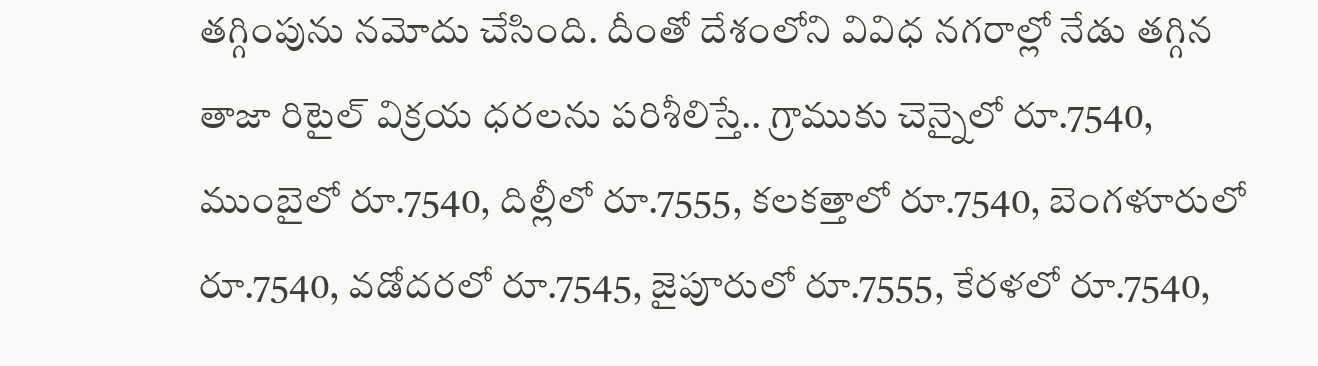తగ్గింపును నమోదు చేసింది. దీంతో దేశంలోని వివిధ నగరాల్లో నేడు తగ్గిన తాజా రిటైల్ విక్రయ ధరలను పరిశీలిస్తే.. గ్రాముకు చెన్నైలో రూ.7540, ముంబైలో రూ.7540, దిల్లీలో రూ.7555, కలకత్తాలో రూ.7540, బెంగళూరులో రూ.7540, వడోదరలో రూ.7545, జైపూరులో రూ.7555, కేరళలో రూ.7540,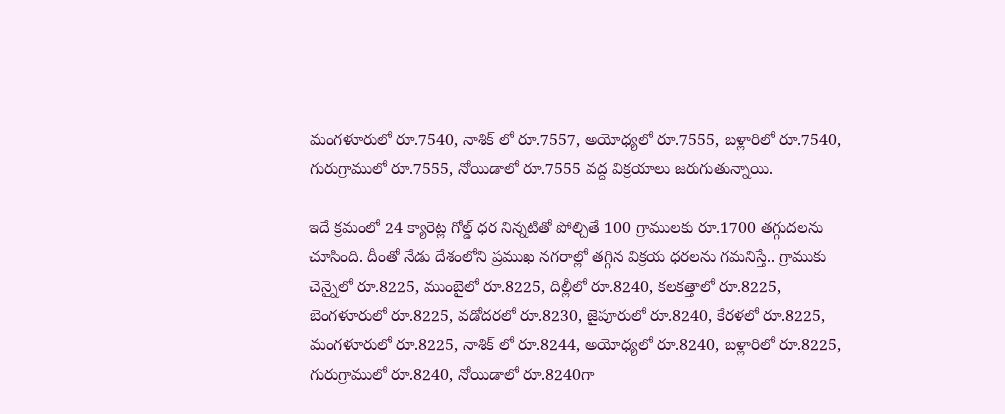మంగళూరులో రూ.7540, నాశిక్ లో రూ.7557, అయోధ్యలో రూ.7555, బళ్లారిలో రూ.7540, గురుగ్రాములో రూ.7555, నోయిడాలో రూ.7555 వద్ద విక్రయాలు జరుగుతున్నాయి.

ఇదే క్రమంలో 24 క్యారెట్ల గోల్డ్ ధర నిన్నటితో పోల్చితే 100 గ్రాములకు రూ.1700 తగ్గుదలను చూసింది. దీంతో నేడు దేశంలోని ప్రముఖ నగరాల్లో తగ్గిన విక్రయ ధరలను గమనిస్తే.. గ్రాముకు చెన్నైలో రూ.8225, ముంబైలో రూ.8225, దిల్లీలో రూ.8240, కలకత్తాలో రూ.8225, బెంగళూరులో రూ.8225, వడోదరలో రూ.8230, జైపూరులో రూ.8240, కేరళలో రూ.8225, మంగళూరులో రూ.8225, నాశిక్ లో రూ.8244, అయోధ్యలో రూ.8240, బళ్లారిలో రూ.8225, గురుగ్రాములో రూ.8240, నోయిడాలో రూ.8240గా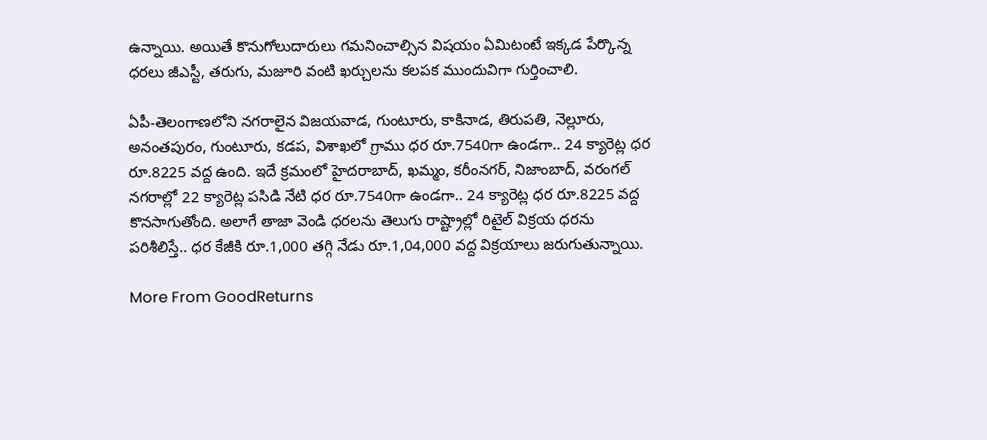ఉన్నాయి. అయితే కొనుగోలుదారులు గమనించాల్సిన విషయం ఏమిటంటే ఇక్కడ పేర్కొన్న ధరలు జీఎస్టీ, తరుగు, మజూరి వంటి ఖర్చులను కలపక ముందువిగా గుర్తించాలి.

ఏపీ-తెలంగాణలోని నగరాలైన విజయవాడ, గుంటూరు, కాకినాడ, తిరుపతి, నెల్లూరు, అనంతపురం, గుంటూరు, కడప, విశాఖలో గ్రాము ధర రూ.7540గా ఉండగా.. 24 క్యారెట్ల ధర రూ.8225 వద్ద ఉంది. ఇదే క్రమంలో హైదరాబాద్, ఖమ్మం, కరీంనగర్, నిజాంబాద్, వరంగల్ నగరాల్లో 22 క్యారెట్ల పసిడి నేటి ధర రూ.7540గా ఉండగా.. 24 క్యారెట్ల ధర రూ.8225 వద్ద కొనసాగుతోంది. అలాగే తాజా వెండి ధరలను తెలుగు రాష్ట్రాల్లో రిటైల్ విక్రయ ధరను పరిశీలిస్తే.. ధర కేజీకి రూ.1,000 తగ్గి నేడు రూ.1,04,000 వద్ద విక్రయాలు జరుగుతున్నాయి.

More From GoodReturns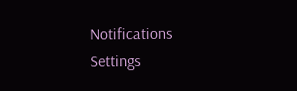Notifications
Settings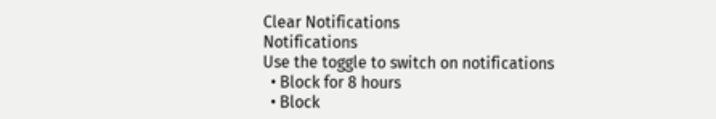Clear Notifications
Notifications
Use the toggle to switch on notifications
  • Block for 8 hours
  • Block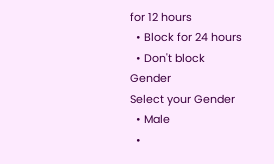for 12 hours
  • Block for 24 hours
  • Don't block
Gender
Select your Gender
  • Male
  •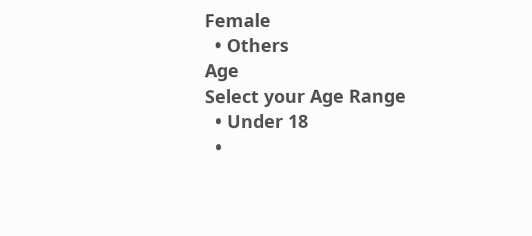Female
  • Others
Age
Select your Age Range
  • Under 18
  •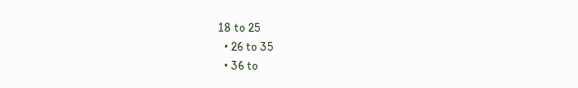18 to 25
  • 26 to 35
  • 36 to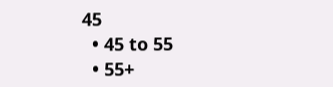45
  • 45 to 55
  • 55+